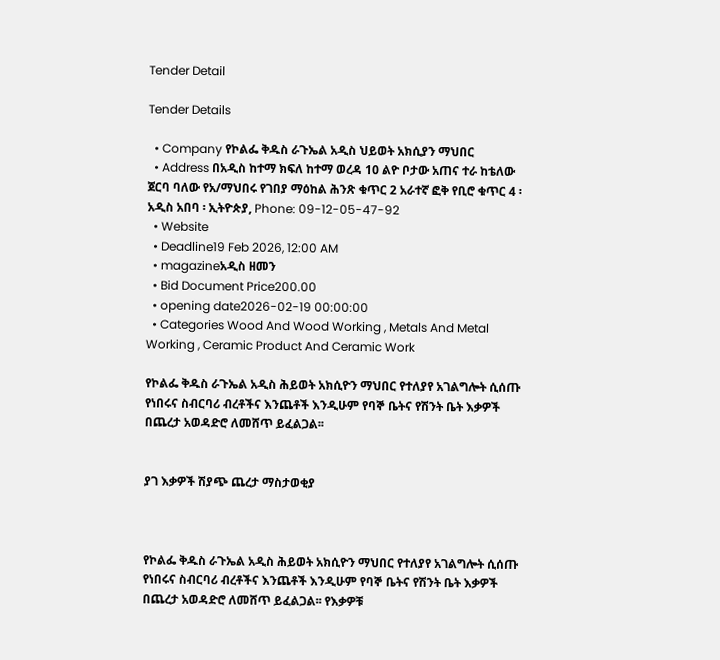Tender Detail

Tender Details

  • Company የኮልፌ ቅዱስ ራጉኤል አዲስ ህይወት አክሲያን ማህበር
  • Address በአዲስ ከተማ ክፍለ ከተማ ወረዳ 10 ልዮ ቦታው አጠና ተራ ከቴለው ጀርባ ባለው የአ/ማህበሩ የገበያ ማዕከል ሕንጽ ቁጥር 2 አራተኛ ፎቅ የቢሮ ቁጥር 4 ፡ አዲስ አበባ ፡ ኢትዮጵያ, Phone: 09-12-05-47-92
  • Website
  • Deadline19 Feb 2026, 12:00 AM
  • magazineአዲስ ዘመን
  • Bid Document Price200.00
  • opening date2026-02-19 00:00:00
  • Categories Wood And Wood Working , Metals And Metal Working , Ceramic Product And Ceramic Work

የኮልፌ ቅዱስ ራጉኤል አዲስ ሕይወት አክሲዮን ማህበር የተለያየ አገልግሎት ሲሰጡ የነበሩና ስብርባሪ ብረቶችና እንጨቶች እንዲሁም የባኞ ቤትና የሽንት ቤት እቃዎች በጨረታ አወዳድሮ ለመሸጥ ይፈልጋል፡፡


ያገ እቃዎች ሽያጭ ጨረታ ማስታወቂያ



የኮልፌ ቅዱስ ራጉኤል አዲስ ሕይወት አክሲዮን ማህበር የተለያየ አገልግሎት ሲሰጡ የነበሩና ስብርባሪ ብረቶችና እንጨቶች እንዲሁም የባኞ ቤትና የሽንት ቤት እቃዎች በጨረታ አወዳድሮ ለመሸጥ ይፈልጋል፡፡ የእቃዎቹ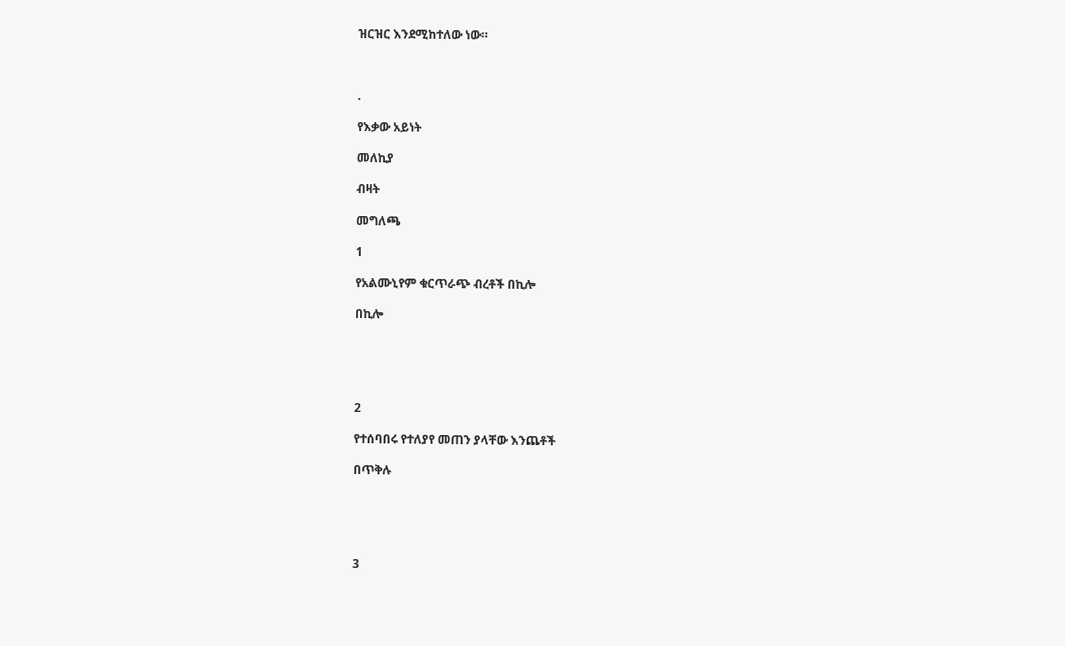ዝርዝር እንደሚከተለው ነው።



.

የእቃው አይነት

መለኪያ

ብዛት

መግለጫ

1

የአልሙኒየም ቁርጥራጭ ብረቶች በኪሎ

በኪሎ





2

የተሰባበሩ የተለያየ መጠን ያላቸው እንጨቶች

በጥቅሉ





3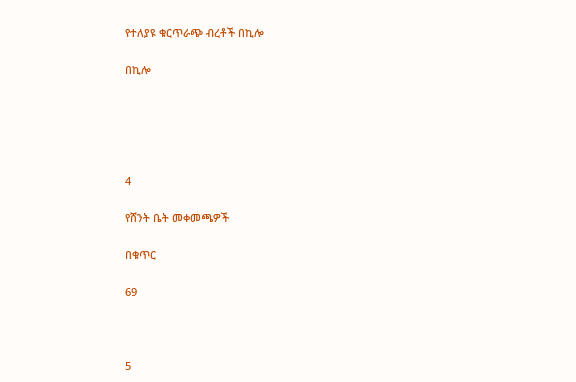የተለያዩ ቁርጥራጭ ብረቶች በኪሎ

በኪሎ





4

የሸንት ቤት መቀመጫዎች

በቁጥር

69



5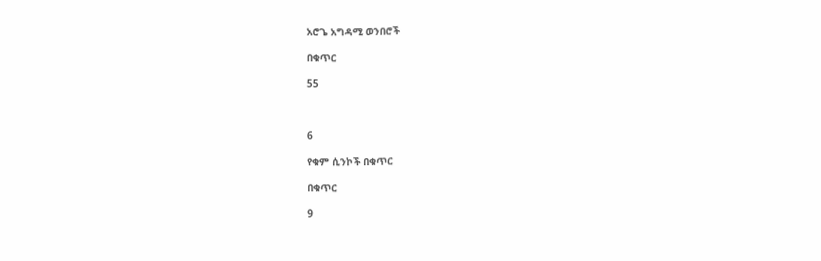አሮጌ አግዳሚ ወንበሮች

በቁጥር

55



6

የቁም ሲንኮች በቁጥር

በቁጥር

9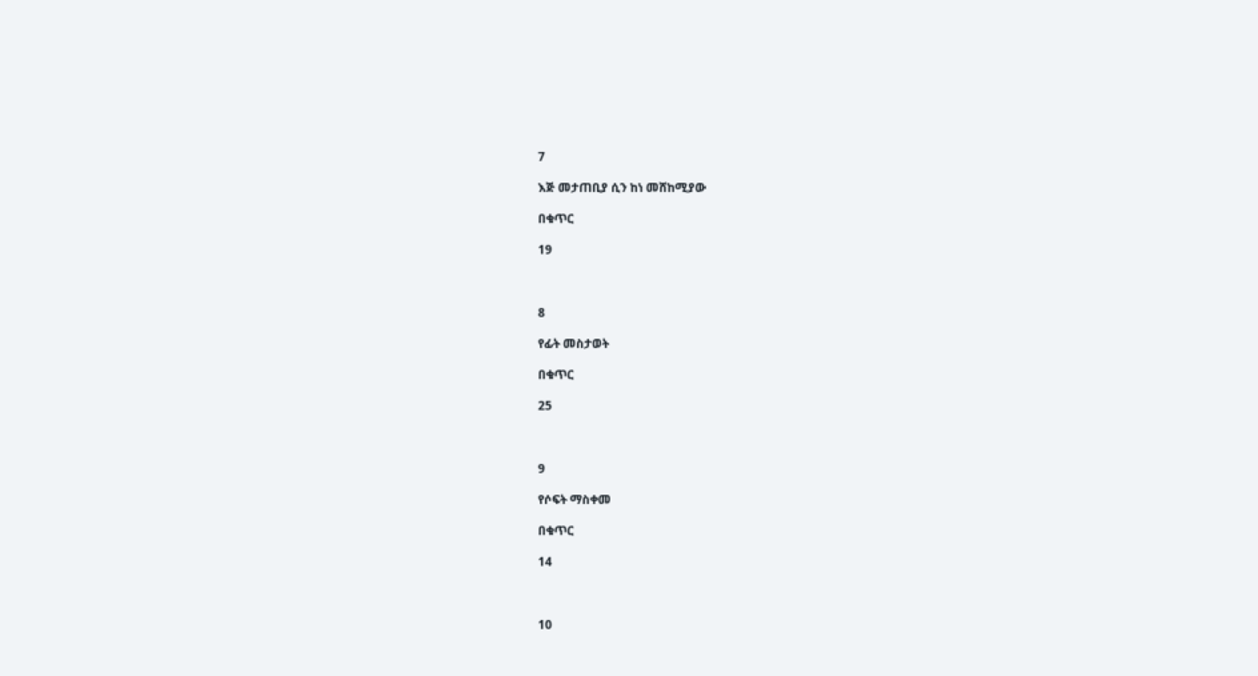7

እጅ መታጠቢያ ሲን ከነ መሸከሚያው

በቁጥር

19



8

የፊት መስታወት

በቁጥር

25



9

የሶፍት ማስቀመ

በቁጥር

14



10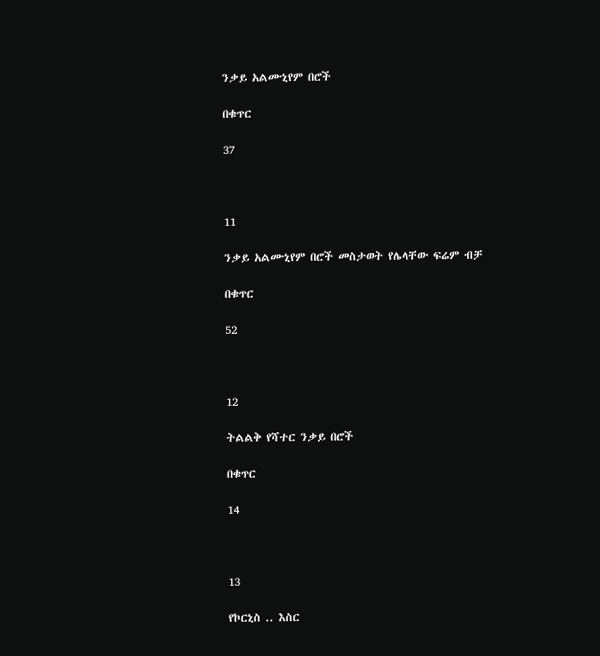ንቃይ አልሙኒየም በሮች

በቁጥር

37



11

ንቃይ አልሙኒየም በሮች መስታወት የሌላቸው ፍሬም ብቻ

በቁጥር

52



12

ትልልቅ የሻተር ንቃይ በሮች

በቁጥር

14



13

የኮርኒስ .. እስር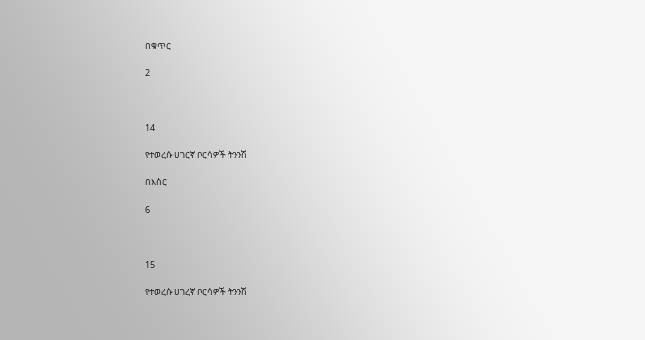በቁጥር

2



14

የተወረሱ ሀገርኛ ቦርሳዎች ትንንሽ

በእስር

6



15

የተወረሱ ሀገረኛ ቦርሳዎች ትንንሽ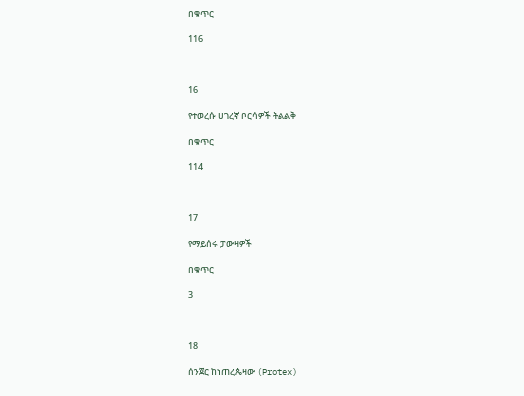በቁጥር

116



16

የተወረሱ ሀገረኛ ቦርሳዎች ትልልቅ

በቁጥር

114



17

የማይሰሩ ፓውዛዎች

በቁጥር

3



18

ሰንጀር ከነጠረጴዛው (Protex)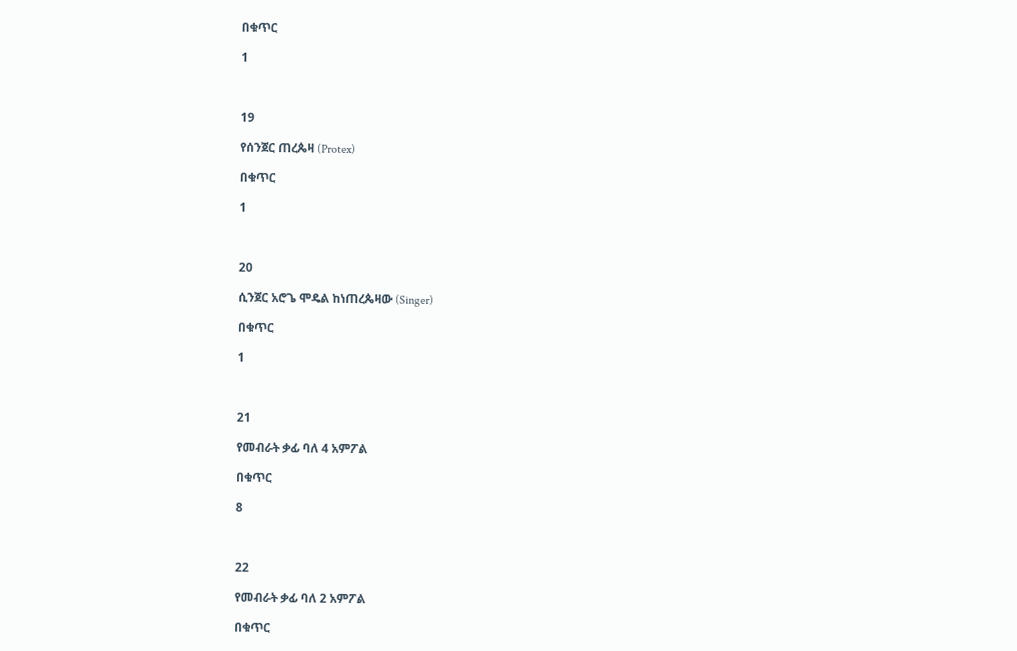በቁጥር

1



19

የሰንጀር ጠረጴዛ (Protex)

በቁጥር

1



20

ሲንጀር አሮጌ ሞዴል ከነጠረጴዛው (Singer)

በቁጥር

1



21

የመብራት ቃፊ ባለ 4 አምፖል

በቁጥር

8



22

የመብራት ቃፊ ባለ 2 አምፖል

በቁጥር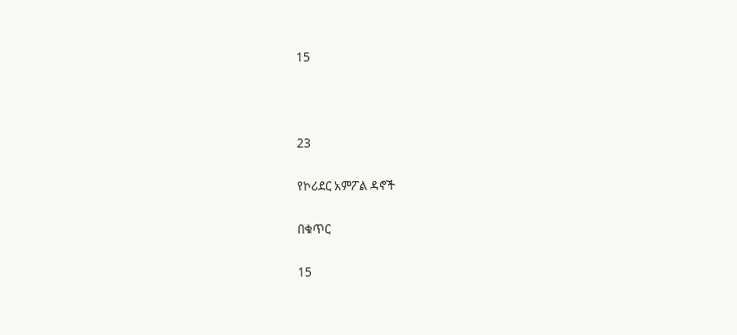15



23

የኮሪደር አምፖል ዳኖች

በቁጥር

15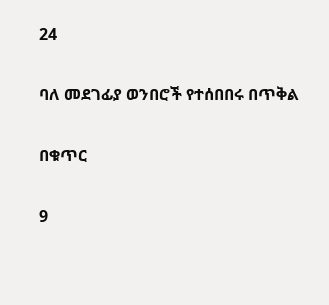24

ባለ መደገፊያ ወንበሮች የተሰበበሩ በጥቅል

በቁጥር

9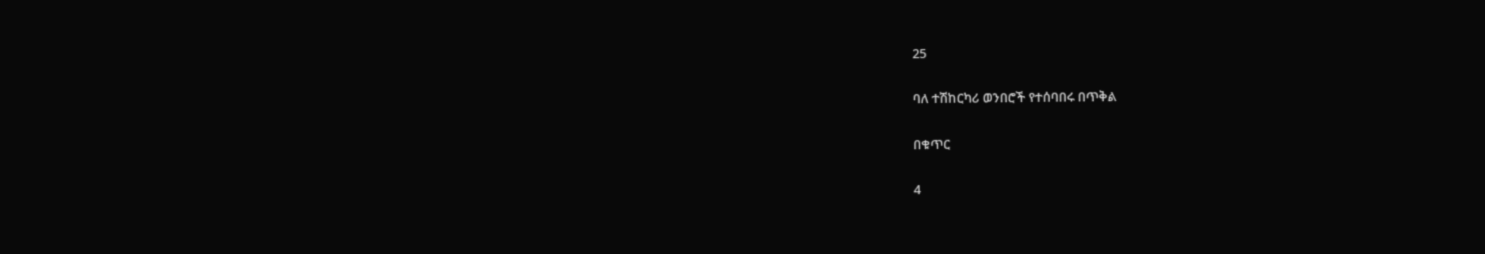25

ባለ ተሽከርካሪ ወንበሮች የተሰባበሩ በጥቅል

በቁጥር

4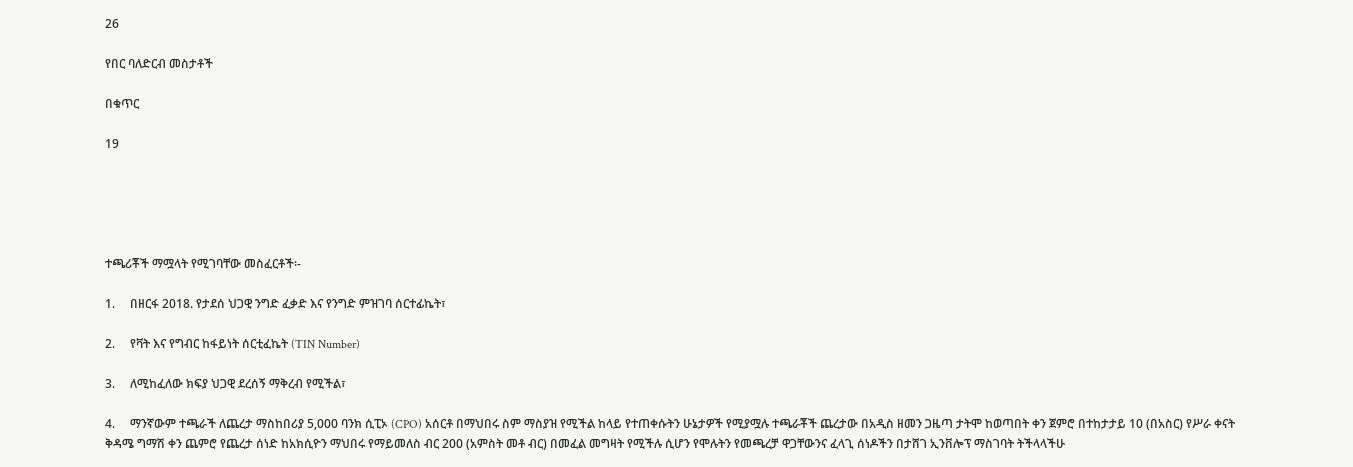26

የበር ባለድርብ መስታቶች

በቁጥር

19





ተጫሪቾች ማሟላት የሚገባቸው መስፈርቶች፡-

1.     በዘርፋ 2018. የታደሰ ህጋዊ ንግድ ፈቃድ እና የንግድ ምዝገባ ሰርተፊኬት፣

2.     የቫት እና የግብር ከፋይነት ሰርቲፈኬት (TIN Number)

3.     ለሚከፈለው ክፍያ ህጋዊ ደረሰኝ ማቅረብ የሚችል፣

4.     ማንኛውም ተጫራች ለጨረታ ማስከበሪያ 5,000 ባንክ ሲፒኦ (CPO) አሰርቶ በማህበሩ ስም ማስያዝ የሚችል ከላይ የተጠቀሱትን ሁኔታዎች የሚያሟሉ ተጫራቾች ጨረታው በአዲስ ዘመን ጋዜጣ ታትሞ ከወጣበት ቀን ጀምሮ በተከታታይ 10 (በአስር) የሥራ ቀናት ቅዳሜ ግማሽ ቀን ጨምሮ የጨረታ ሰነድ ከአክሲዮን ማህበሩ የማይመለስ ብር 200 (አምስት መቶ ብር) በመፈል መግዛት የሚችሉ ሲሆን የሞሉትን የመጫረቻ ዋጋቸውንና ፈላጊ ሰነዶችን በታሸገ ኢንቨሎፕ ማስገባት ትችላላችሁ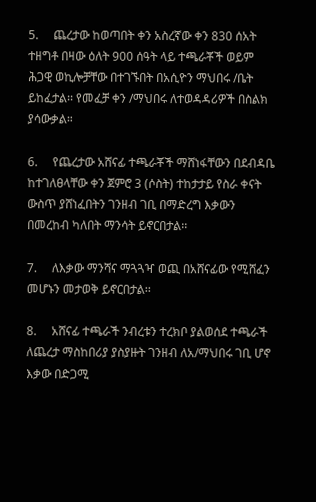5.     ጨረታው ከወጣበት ቀን አስረኛው ቀን 830 ሰአት ተዘግቶ በዛው ዕለት 900 ሰዓት ላይ ተጫራቾች ወይም ሕጋዊ ወኪሎቻቸው በተገኙበት በአሲዮን ማህበሩ /ቤት ይከፈታል፡፡ የመፈቻ ቀን /ማህበሩ ለተወዳዳሪዎች በስልክ ያሳውቃል።

6.     የጨረታው አሸናፊ ተጫራቾች ማሸነፋቸውን በደብዳቤ ከተገለፀላቸው ቀን ጀምሮ 3 (ሶስት) ተከታታይ የስራ ቀናት ውስጥ ያሸነፈበትን ገንዘብ ገቢ በማድረግ እቃውን በመረከብ ካለበት ማንሳት ይኖርበታል፡፡

7.     ለእቃው ማንሻና ማጓጓዣ ወጪ በአሸናፊው የሚሸፈን መሆኑን መታወቅ ይኖርበታል፡፡

8.     አሸናፊ ተጫራች ንብረቱን ተረክቦ ያልወሰደ ተጫራች ለጨረታ ማስከበሪያ ያስያዙት ገንዘብ ለአ/ማህበሩ ገቢ ሆኖ እቃው በድጋሚ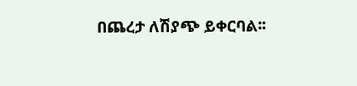በጨረታ ለሽያጭ ይቀርባል፡፡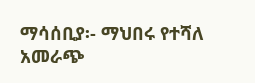ማሳሰቢያ፡- ማህበሩ የተሻለ አመራጭ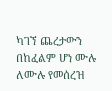ካገኘ ጨረታውን በከፈልም ሆነ ሙሉ ለሙሉ የመሰረዝ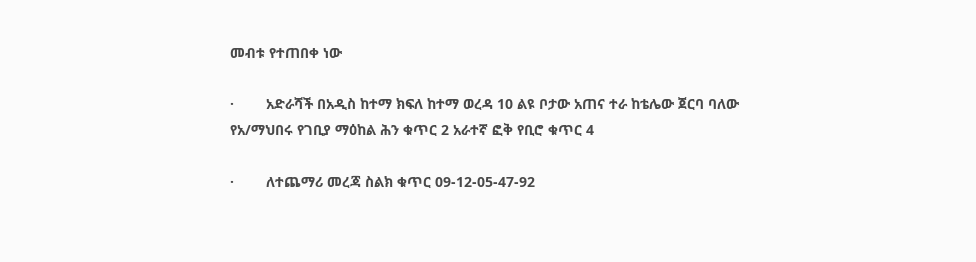መብቱ የተጠበቀ ነው

·        አድራሻች በአዲስ ከተማ ክፍለ ከተማ ወረዳ 10 ልዩ ቦታው አጠና ተራ ከቴሌው ጀርባ ባለው የአ/ማህበሩ የገቢያ ማዕከል ሕን ቁጥር 2 አራተኛ ፎቅ የቢሮ ቁጥር 4

·        ለተጨማሪ መረጃ ስልክ ቁጥር 09-12-05-47-92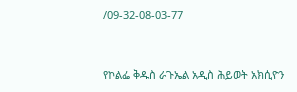/09-32-08-03-77



የኮልፌ ቅዱስ ራጉኤል አዲስ ሕይወት አክሲዮን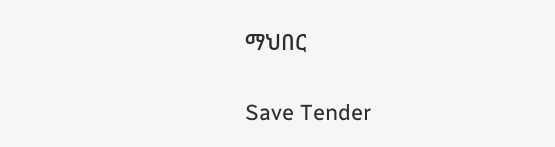ማህበር

Save Tender